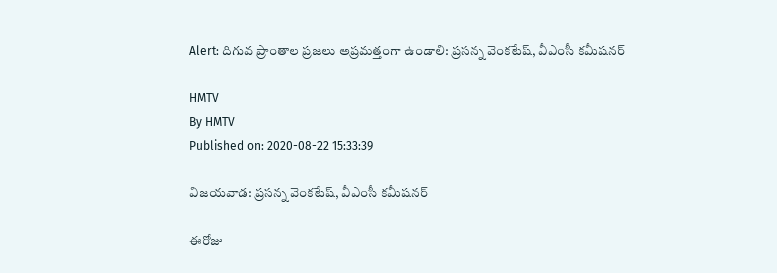Alert: దిగువ ప్రాంతాల ప్రజలు అప్రమత్తంగా ఉండాలి: ప్రసన్న వెంకటేష్, వీఎంసీ కమీషనర్

HMTV
By HMTV
Published on: 2020-08-22 15:33:39

విజయవాడ: ప్రసన్న వెంకటేష్, వీఎంసీ కమీషనర్

ఈరోజు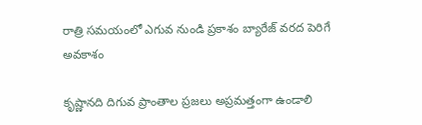రాత్రి సమయంలో ఎగువ నుండి ప్రకాశం బ్యారేజ్ వరద పెరిగే అవకాశం

కృష్ణానది దిగువ ప్రాంతాల ప్రజలు అప్రమత్తంగా ఉండాలి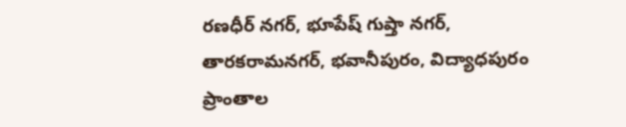రణధీర్ నగర్, భూపేష్ గుప్తా నగర్, తారకరామనగర్, భవానీపురం, విద్యాధపురం ప్రాంతాల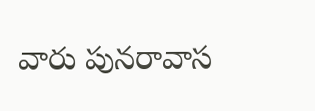వారు పునరావాస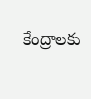కేంద్రాలకు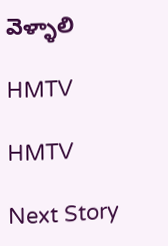వెళ్ళాలి

HMTV

HMTV

Next Story